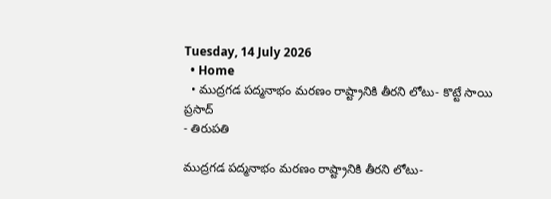Tuesday, 14 July 2026
  • Home
  • ముద్రగడ పద్మనాభం మరణం రాష్ట్రానికి తీరని లోటు- కొట్టే సాయి ప్రసాద్
- తిరుపతి

ముద్రగడ పద్మనాభం మరణం రాష్ట్రానికి తీరని లోటు-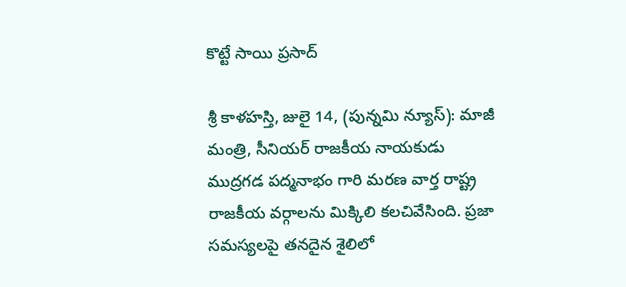కొట్టే సాయి ప్రసాద్

శ్రీ కాళహస్తి, జులై 14, (పున్నమి న్యూస్): మాజీ మంత్రి, సీనియర్ రాజకీయ నాయకుడు ముద్రగడ పద్మనాభం గారి మరణ వార్త రాష్ట్ర రాజకీయ వర్గాలను మిక్కిలి కలచివేసింది. ప్రజా సమస్యలపై తనదైన శైలిలో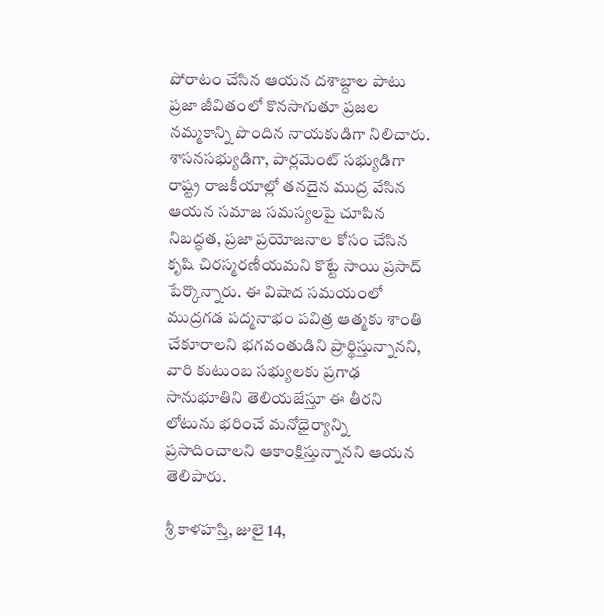పోరాటం చేసిన ఆయన దశాబ్దాల పాటు ప్రజా జీవితంలో కొనసాగుతూ ప్రజల నమ్మకాన్ని పొందిన నాయకుడిగా నిలిచారు. శాసనసభ్యుడిగా, పార్లమెంట్ సభ్యుడిగా రాష్ట్ర రాజకీయాల్లో తనదైన ముద్ర వేసిన ఆయన సమాజ సమస్యలపై చూపిన నిబద్ధత, ప్రజా ప్రయోజనాల కోసం చేసిన కృషి చిరస్మరణీయమని కొట్టే సాయి ప్రసాద్ పేర్కొన్నారు. ఈ విషాద సమయంలో ముద్రగడ పద్మనాభం పవిత్ర ఆత్మకు శాంతి చేకూరాలని భగవంతుడిని ప్రార్థిస్తున్నానని, వారి కుటుంబ సభ్యులకు ప్రగాఢ సానుభూతిని తెలియజేస్తూ ఈ తీరని లోటును భరించే మనోధైర్యాన్ని ప్రసాదించాలని ఆకాంక్షిస్తున్నానని ఆయన తెలిపారు.

శ్రీ కాళహస్తి, జులై 14,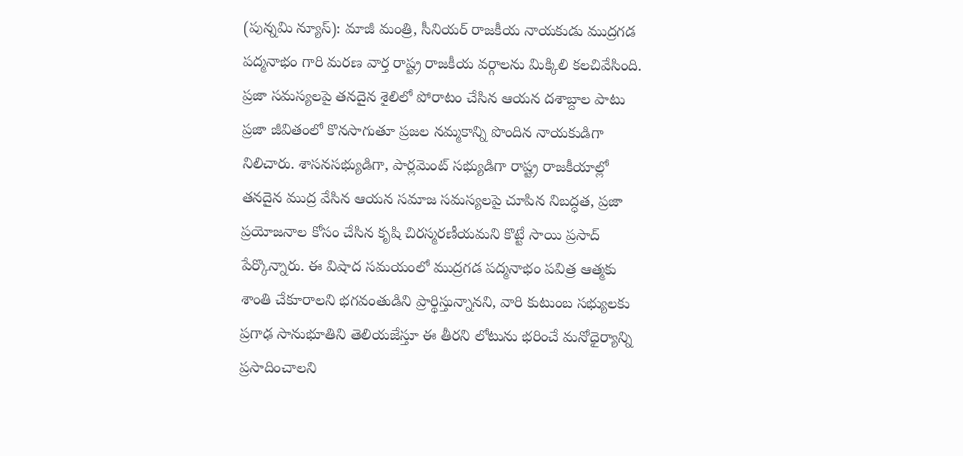(పున్నమి న్యూస్): మాజీ మంత్రి, సీనియర్ రాజకీయ నాయకుడు ముద్రగడ పద్మనాభం గారి మరణ వార్త రాష్ట్ర రాజకీయ వర్గాలను మిక్కిలి కలచివేసింది. ప్రజా సమస్యలపై తనదైన శైలిలో పోరాటం చేసిన ఆయన దశాబ్దాల పాటు ప్రజా జీవితంలో కొనసాగుతూ ప్రజల నమ్మకాన్ని పొందిన నాయకుడిగా నిలిచారు. శాసనసభ్యుడిగా, పార్లమెంట్ సభ్యుడిగా రాష్ట్ర రాజకీయాల్లో తనదైన ముద్ర వేసిన ఆయన సమాజ సమస్యలపై చూపిన నిబద్ధత, ప్రజా ప్రయోజనాల కోసం చేసిన కృషి చిరస్మరణీయమని కొట్టే సాయి ప్రసాద్ పేర్కొన్నారు. ఈ విషాద సమయంలో ముద్రగడ పద్మనాభం పవిత్ర ఆత్మకు శాంతి చేకూరాలని భగవంతుడిని ప్రార్థిస్తున్నానని, వారి కుటుంబ సభ్యులకు ప్రగాఢ సానుభూతిని తెలియజేస్తూ ఈ తీరని లోటును భరించే మనోధైర్యాన్ని ప్రసాదించాలని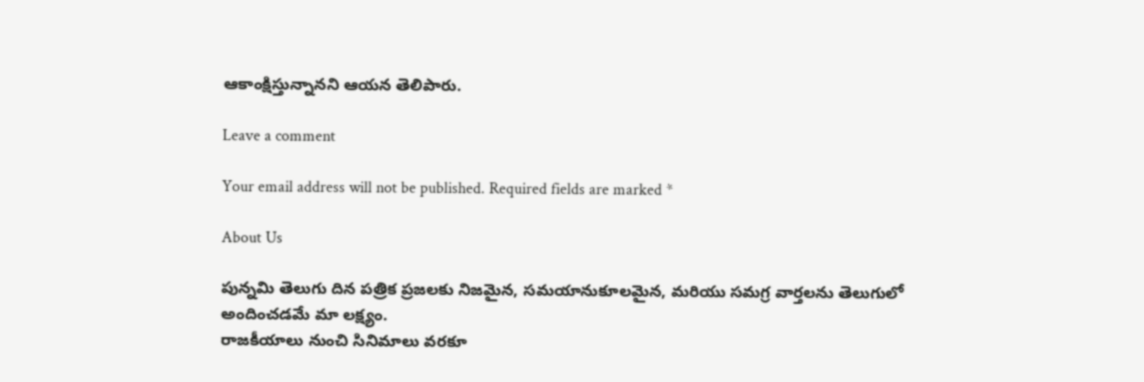ఆకాంక్షిస్తున్నానని ఆయన తెలిపారు.

Leave a comment

Your email address will not be published. Required fields are marked *

About Us

పున్నమి తెలుగు దిన పత్రిక ప్రజలకు నిజమైన, సమయానుకూలమైన, మరియు సమగ్ర వార్తలను తెలుగులో అందించడమే మా లక్ష్యం.
రాజకీయాలు నుంచి సినిమాలు వరకూ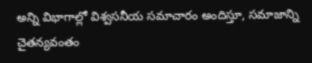అన్ని విభాగాల్లో విశ్వసనీయ సమాచారం అందిస్తూ, సమాజాన్ని చైతన్యవంతం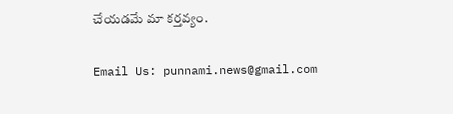చేయడమే మా కర్తవ్యం.

Email Us: punnami.news@gmail.com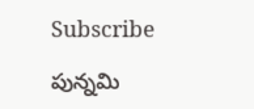Subscribe

పున్నమి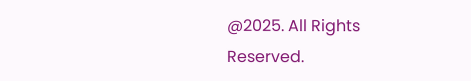@2025. All Rights Reserved.